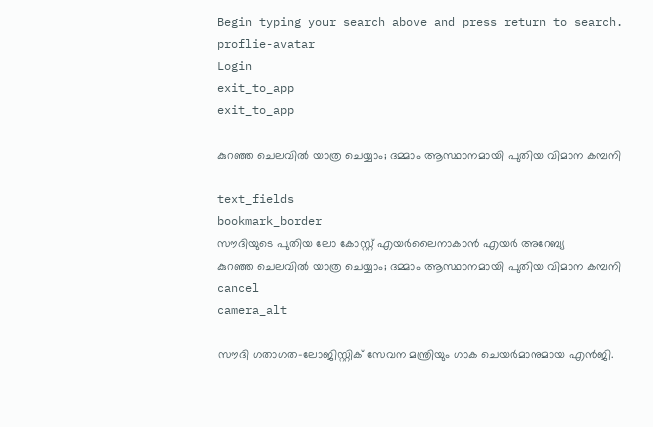Begin typing your search above and press return to search.
proflie-avatar
Login
exit_to_app
exit_to_app

കുറഞ്ഞ ചെലവിൽ യാത്ര ചെയ്യാം; ദമ്മാം ആസ്ഥാനമായി പുതിയ വിമാന കമ്പനി

text_fields
bookmark_border
സൗദിയുടെ പുതിയ ലോ കോസ്റ്റ് എയർലൈനാകാൻ എയർ അറേബ്യ
കുറഞ്ഞ ചെലവിൽ യാത്ര ചെയ്യാം; ദമ്മാം ആസ്ഥാനമായി പുതിയ വിമാന കമ്പനി
cancel
camera_alt

സൗദി ഗതാഗത–ലോജിസ്റ്റിക് സേവന മന്ത്രിയും ഗാക ചെയർമാനുമായ എൻജി.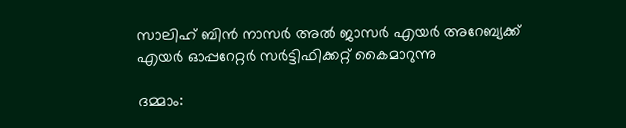സാലിഹ് ബിൻ നാസർ അൽ ജാസർ എയർ അറേബ്യക്ക് എയർ ഓപ്പറേറ്റർ സർട്ടിഫിക്കറ്റ് കൈമാറുന്നു

ദമ്മാം: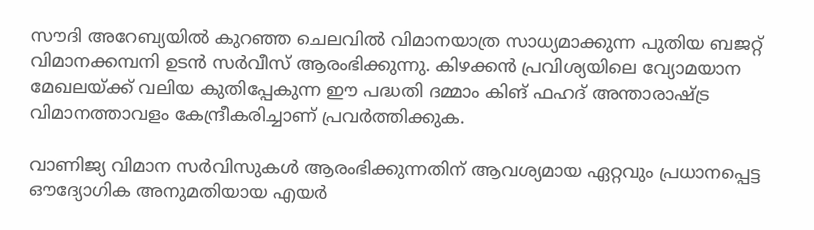സൗദി അറേബ്യയിൽ കുറഞ്ഞ ചെലവിൽ വിമാനയാത്ര സാധ്യമാക്കുന്ന പുതിയ ബജറ്റ് വിമാനക്കമ്പനി ഉടൻ സർവീസ് ആരംഭിക്കുന്നു. കിഴക്കൻ പ്രവിശ്യയിലെ വ്യോമയാന മേഖലയ്ക്ക് വലിയ കുതിപ്പേകുന്ന ഈ പദ്ധതി ദമ്മാം കിങ് ഫഹദ് അന്താരാഷ്ട്ര വിമാനത്താവളം കേന്ദ്രീകരിച്ചാണ് പ്രവർത്തിക്കുക.

വാണിജ്യ വിമാന സർവിസുകൾ ആരംഭിക്കുന്നതിന് ആവശ്യമായ ഏറ്റവും പ്രധാനപ്പെട്ട ഔദ്യോഗിക അനുമതിയായ എയർ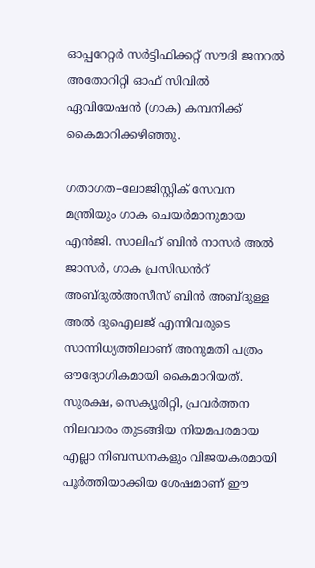ഓപ്പറേറ്റർ സർട്ടിഫിക്കറ്റ് സൗദി ജനറൽ അതോറിറ്റി ഓഫ് സിവിൽ ഏവിയേഷൻ (ഗാക) കമ്പനിക്ക് കൈമാറിക്കഴിഞ്ഞു.

ഗതാഗത–ലോജിസ്റ്റിക് സേവന മന്ത്രിയും ഗാക ചെയർമാനുമായ എൻജി. സാലിഹ് ബിൻ നാസർ അൽ ജാസർ, ഗാക പ്രസിഡൻറ് അബ്ദുൽഅസീസ് ബിൻ അബ്ദുള്ള അൽ ദുഐലജ് എന്നിവരുടെ സാന്നിധ്യത്തിലാണ് അനുമതി പത്രം ഔദ്യോഗികമായി കൈമാറിയത്. സുരക്ഷ, സെക്യൂരിറ്റി, പ്രവർത്തന നിലവാരം തുടങ്ങിയ നിയമപരമായ എല്ലാ നിബന്ധനകളും വിജയകരമായി പൂർത്തിയാക്കിയ ശേഷമാണ് ഈ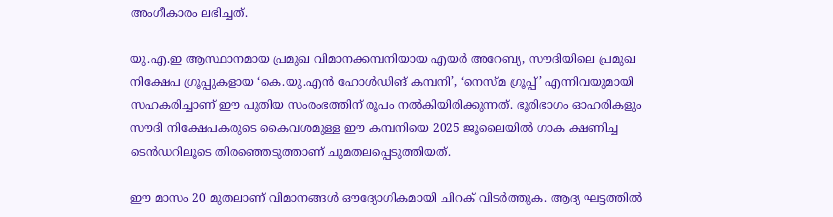അംഗീകാരം ലഭിച്ചത്.

യു.എ.ഇ ആസ്ഥാനമായ പ്രമുഖ വിമാനക്കമ്പനിയായ എയർ അറേബ്യ, സൗദിയിലെ പ്രമുഖ നിക്ഷേപ ഗ്രൂപ്പുകളായ ‘കെ.യു.എൻ ഹോൾഡിങ് കമ്പനി’, ‘നെസ്മ ഗ്രൂപ്പ്’ എന്നിവയുമായി സഹകരിച്ചാണ് ഈ പുതിയ സംരംഭത്തിന് രൂപം നൽകിയിരിക്കുന്നത്. ഭൂരിഭാഗം ഓഹരികളും സൗദി നിക്ഷേപകരുടെ കൈവശമുള്ള ഈ കമ്പനിയെ 2025 ജൂലൈയിൽ ഗാക ക്ഷണിച്ച ടെൻഡറിലൂടെ തിരഞ്ഞെടുത്താണ് ചുമതലപ്പെടുത്തിയത്.

ഈ മാസം 20 മുതലാണ് വിമാനങ്ങൾ ഔദ്യോഗികമായി ചിറക് വിടർത്തുക. ആദ്യ ഘട്ടത്തിൽ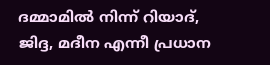ദമ്മാമിൽ നിന്ന് റിയാദ്, ജിദ്ദ, മദീന എന്നീ പ്രധാന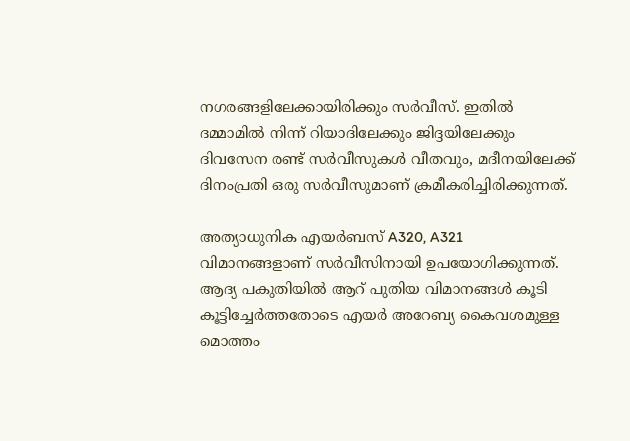നഗരങ്ങളിലേക്കായിരിക്കും സർവീസ്. ഇതിൽ ദമ്മാമിൽ നിന്ന് റിയാദിലേക്കും ജിദ്ദയിലേക്കും ദിവസേന രണ്ട് സർവീസുകൾ വീതവും, മദീനയിലേക്ക് ദിനംപ്രതി ഒരു സർവീസുമാണ് ക്രമീകരിച്ചിരിക്കുന്നത്.

അത്യാധുനിക എയർബസ് A320, A321 വിമാനങ്ങളാണ് സർവീസിനായി ഉപയോഗിക്കുന്നത്. ആദ്യ പകുതിയിൽ ആറ് പുതിയ വിമാനങ്ങൾ കൂടി കൂട്ടിച്ചേർത്തതോടെ എയർ അറേബ്യ കൈവശമുള്ള മൊത്തം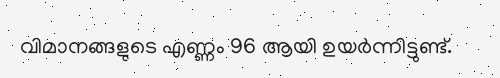വിമാനങ്ങളുടെ എണ്ണം 96 ആയി ഉയർന്നിട്ടുണ്ട്.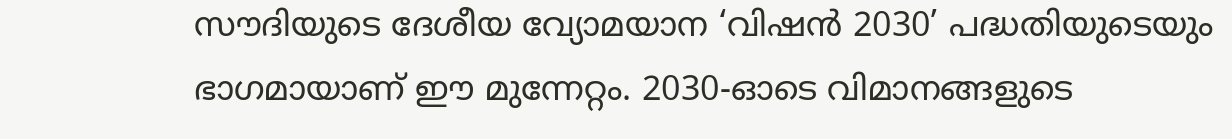സൗദിയുടെ ദേശീയ വ്യോമയാന ‘വിഷൻ 2030’ പദ്ധതിയുടെയും ഭാഗമായാണ് ഈ മുന്നേറ്റം. 2030-ഓടെ വിമാനങ്ങളുടെ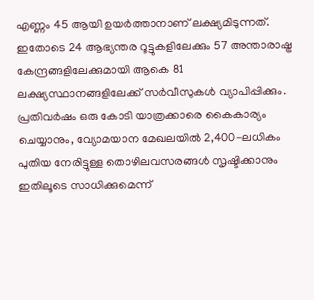എണ്ണം 45 ആയി ഉയർത്താനാണ് ലക്ഷ്യമിടുന്നത്. ഇതോടെ 24 ആഭ്യന്തര റൂട്ടുകളിലേക്കും 57 അന്താരാഷ്ട്ര കേന്ദ്രങ്ങളിലേക്കുമായി ആകെ 81 ലക്ഷ്യസ്ഥാനങ്ങളിലേക്ക് സർവീസുകൾ വ്യാപിപ്പിക്കും. പ്രതിവർഷം ഒരു കോടി യാത്രക്കാരെ കൈകാര്യം ചെയ്യാനും, വ്യോമയാന മേഖലയിൽ 2,400-ലധികം പുതിയ നേരിട്ടുള്ള തൊഴിലവസരങ്ങൾ സൃഷ്ടിക്കാനും ഇതിലൂടെ സാധിക്കുമെന്ന്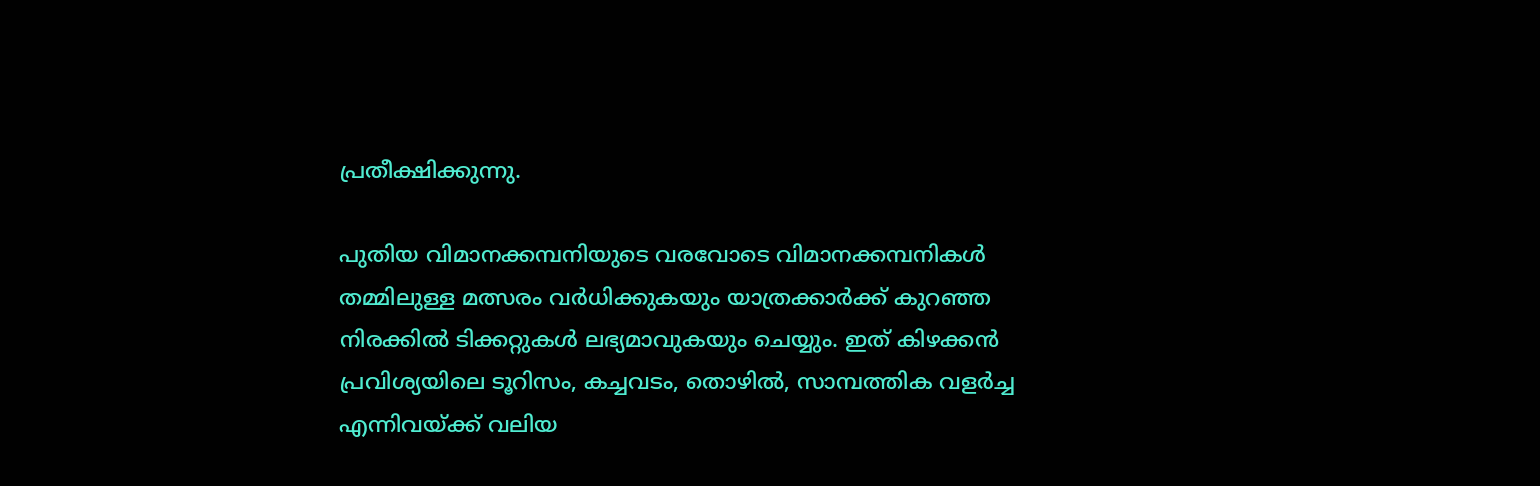പ്രതീക്ഷിക്കുന്നു.

പുതിയ വിമാനക്കമ്പനിയുടെ വരവോടെ വിമാനക്കമ്പനികൾ തമ്മിലുള്ള മത്സരം വർധിക്കുകയും യാത്രക്കാർക്ക് കുറഞ്ഞ നിരക്കിൽ ടിക്കറ്റുകൾ ലഭ്യമാവുകയും ചെയ്യും. ഇത് കിഴക്കൻ പ്രവിശ്യയിലെ ടൂറിസം, കച്ചവടം, തൊഴിൽ, സാമ്പത്തിക വളർച്ച എന്നിവയ്ക്ക് വലിയ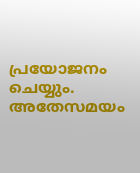പ്രയോജനം ചെയ്യും. അതേസമയം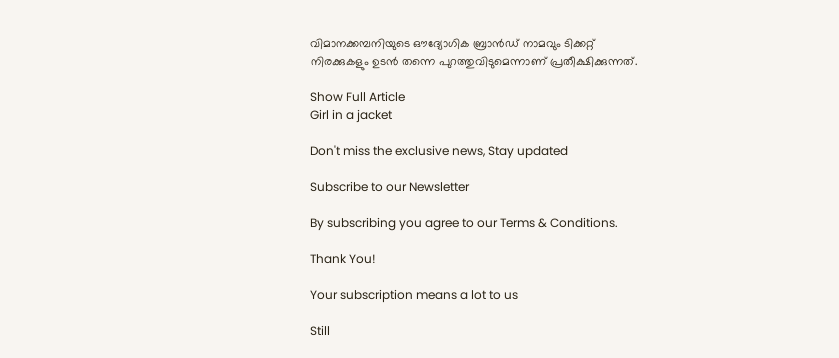വിമാനക്കമ്പനിയുടെ ഔദ്യോഗിക ബ്രാൻഡ് നാമവും ടിക്കറ്റ് നിരക്കുകളും ഉടൻ തന്നെ പുറത്തുവിടുമെന്നാണ് പ്രതീക്ഷിക്കുന്നത്.

Show Full Article
Girl in a jacket

Don't miss the exclusive news, Stay updated

Subscribe to our Newsletter

By subscribing you agree to our Terms & Conditions.

Thank You!

Your subscription means a lot to us

Still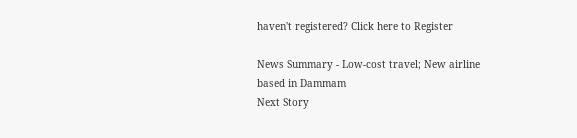haven't registered? Click here to Register

News Summary - Low-cost travel; New airline based in Dammam
Next Story